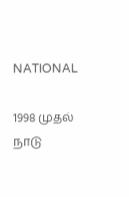NATIONAL

1998 முதல் நாடு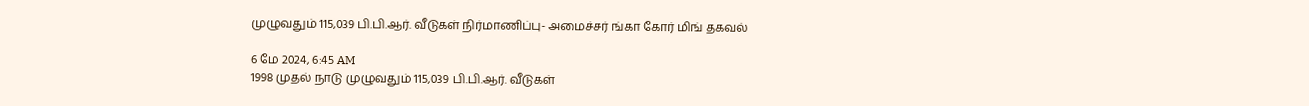முழுவதும் 115,039 பி.பி.ஆர். வீடுகள் நிர்மாணிப்பு- அமைச்சர் ங்கா கோர் மிங் தகவல்

6 மே 2024, 6:45 AM
1998 முதல் நாடு முழுவதும் 115,039 பி.பி.ஆர். வீடுகள்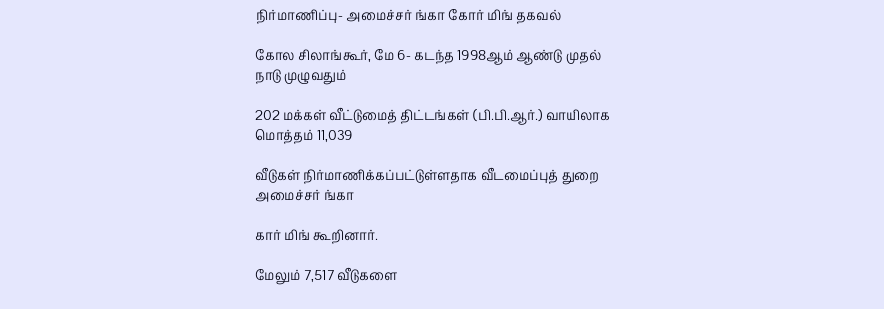நிர்மாணிப்பு- அமைச்சர் ங்கா கோர் மிங் தகவல்

கோல சிலாங்கூர், மே 6- கடந்த 1998ஆம் ஆண்டு முதல் நாடு முழுவதும்

202 மக்கள் வீட்டுமைத் திட்டங்கள் (பி.பி.ஆர்.) வாயிலாக மொத்தம் 11,039

வீடுகள் நிர்மாணிக்கப்பட்டுள்ளதாக வீடமைப்புத் துறை அமைச்சர் ங்கா

கார் மிங் கூறினார்.

மேலும் 7,517 வீடுகளை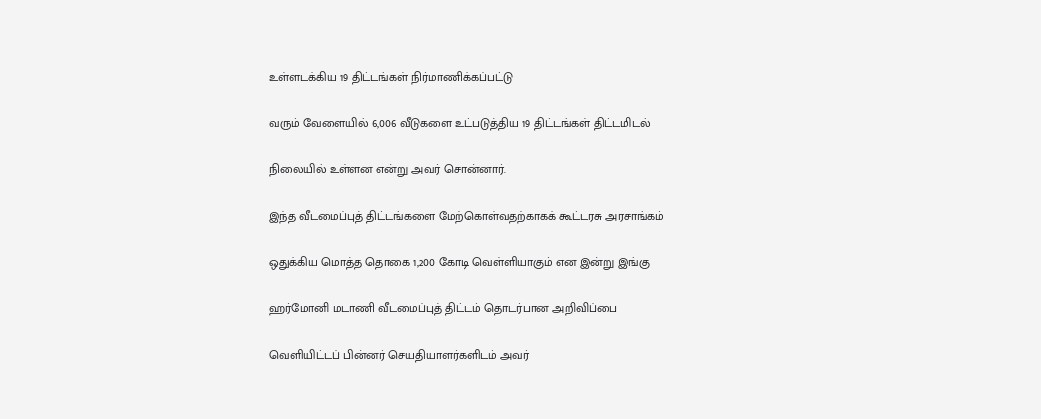உள்ளடக்கிய 19 திட்டங்கள் நிர்மாணிக்கப்பட்டு

வரும் வேளையில் 6,006 வீடுகளை உட்படுத்திய 19 திட்டங்கள் திட்டமிடல்

நிலையில் உள்ளன என்று அவர் சொன்னார்.

இந்த வீடமைப்புத் திட்டங்களை மேற்கொள்வதற்காகக் கூட்டரசு அரசாங்கம்

ஒதுக்கிய மொத்த தொகை 1,200 கோடி வெள்ளியாகும் என இன்று இங்கு

ஹர்மோனி மடாணி வீடமைப்புத் திட்டம் தொடர்பான அறிவிப்பை

வெளியிட்டப் பின்னர் செயதியாளர்களிடம் அவர்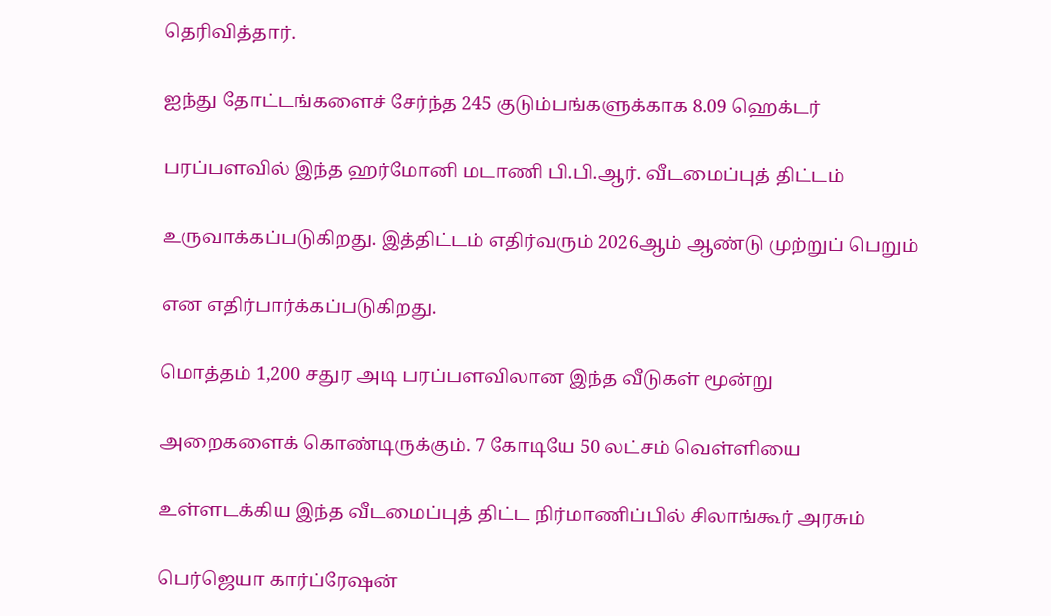தெரிவித்தார்.

ஐந்து தோட்டங்களைச் சேர்ந்த 245 குடும்பங்களுக்காக 8.09 ஹெக்டர்

பரப்பளவில் இந்த ஹர்மோனி மடாணி பி.பி.ஆர். வீடமைப்புத் திட்டம்

உருவாக்கப்படுகிறது. இத்திட்டம் எதிர்வரும் 2026ஆம் ஆண்டு முற்றுப் பெறும்

என எதிர்பார்க்கப்படுகிறது.

மொத்தம் 1,200 சதுர அடி பரப்பளவிலான இந்த வீடுகள் மூன்று

அறைகளைக் கொண்டிருக்கும். 7 கோடியே 50 லட்சம் வெள்ளியை

உள்ளடக்கிய இந்த வீடமைப்புத் திட்ட நிர்மாணிப்பில் சிலாங்கூர் அரசும்

பெர்ஜெயா கார்ப்ரேஷன்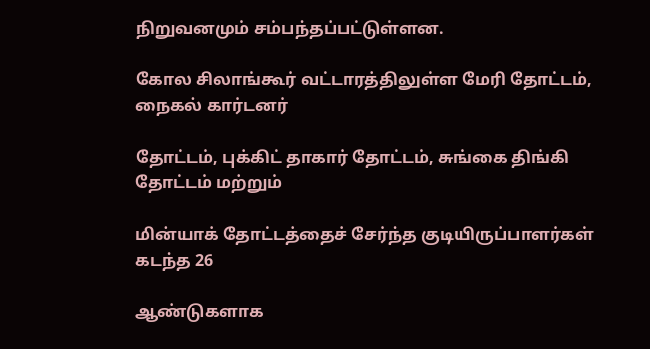நிறுவனமும் சம்பந்தப்பட்டுள்ளன.

கோல சிலாங்கூர் வட்டாரத்திலுள்ள மேரி தோட்டம், நைகல் கார்டனர்

தோட்டம், புக்கிட் தாகார் தோட்டம், சுங்கை திங்கி தோட்டம் மற்றும்

மின்யாக் தோட்டத்தைச் சேர்ந்த குடியிருப்பாளர்கள் கடந்த 26

ஆண்டுகளாக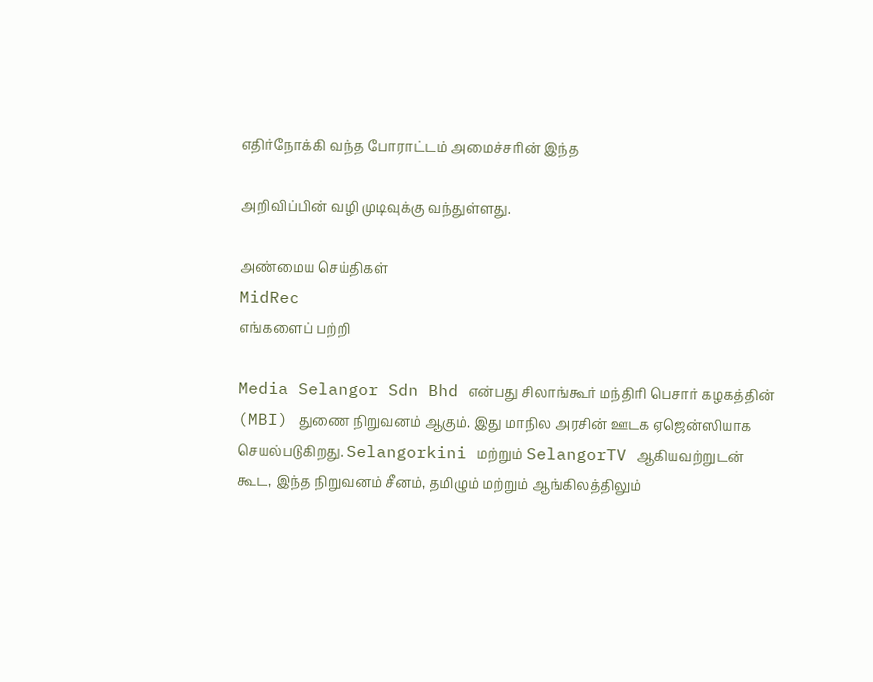எதிர்நோக்கி வந்த போராட்டம் அமைச்சரின் இந்த

அறிவிப்பின் வழி முடிவுக்கு வந்துள்ளது.

அண்மைய செய்திகள்
MidRec
எங்களைப் பற்றி

Media Selangor Sdn Bhd என்பது சிலாங்கூர் மந்திரி பெசார் கழகத்தின் (MBI) துணை நிறுவனம் ஆகும். இது மாநில அரசின் ஊடக ஏஜென்ஸியாக செயல்படுகிறது. Selangorkini மற்றும் SelangorTV ஆகியவற்றுடன் கூட, இந்த நிறுவனம் சீனம், தமிழும் மற்றும் ஆங்கிலத்திலும்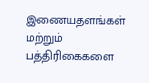இணையதளங்கள் மற்றும் பத்திரிகைகளை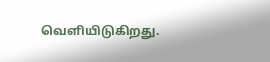வெளியிடுகிறது.